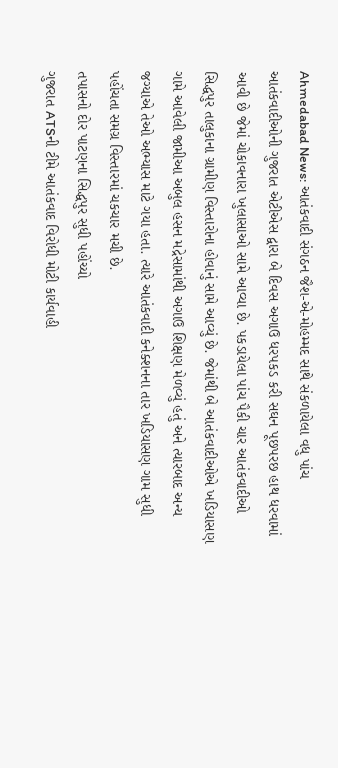Ahmedabad News: આતંકવાદી સંગઠન જૈશ-એ-મોહમ્મદ સાથે સંકળાયેલા વધુ પાંચ આતંકવાદીઓની ગુજરાત એટીએસ દ્વારા બે દિવસ અગાઉ ધરપકડ કરી સઘન પૂછપરછ હાથ ધરવામાં આવી છે જેમાં ચોકાવનારા ખુલાસાઓ સામે આવ્યા છે. પકડાયેલા પાંચ પૈકી ચાર આતંકવાદીઓ સિદ્ધપુર તાલુકાના ગ્રામીણ વિસ્તારોના હોવાનું સામે આવ્યું છે. જેમાંથી બે આતંકવાદીઓએ ખડિયાસણ ગામે આવેલી જામીઆ અબુલ હસન મદ્રેસામાંથી અગાઉ શિક્ષણ મેળવ્યું હતું અને ત્યારબાદ અન્ય જગ્યાએ તેઓ અભ્યાસ માટે ગયા હતા. ત્યારે આતંકવાદી કનેક્શનના તાર ખડિયાસણ ગામ સુધી પહોંચતા સમગ્ર વિસ્તારમાં ચકચાર મચી છે.
તપાસનો દોર પાટણના સિદ્ધપુર સુધી પહોંચ્યો
ગુજરાત ATSની ટીમે આતંકવાદ વિરોધી મોટી કાર્યવાહી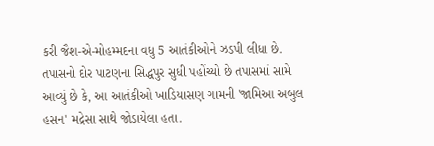કરી જૈશ-એ-મોહમ્મદના વધુ 5 આતંકીઓને ઝડપી લીધા છે. તપાસનો દોર પાટણના સિદ્ધપુર સુધી પહોંચ્યો છે તપાસમાં સામે આવ્યું છે કે, આ આતંકીઓ ખાડિયાસણ ગામની 'જામિઆ અબુલ હસન' મદ્રેસા સાથે જોડાયેલા હતા.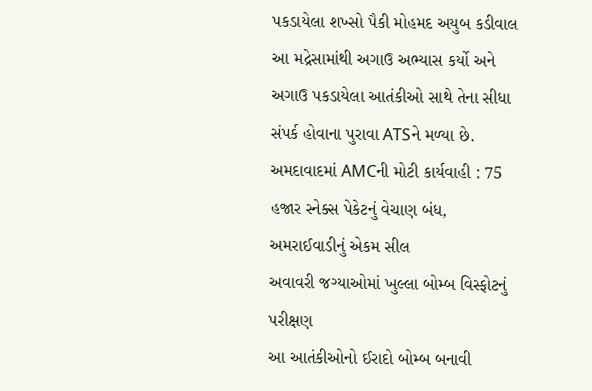પકડાયેલા શખ્સો પૈકી મોહમદ અયુબ કડીવાલ આ મદ્રેસામાંથી અગાઉ અભ્યાસ કર્યો અને અગાઉ પકડાયેલા આતંકીઓ સાથે તેના સીધા સંપર્ક હોવાના પુરાવા ATSને મળ્યા છે.
અમદાવાદમાં AMCની મોટી કાર્યવાહી : 75 હજાર સ્નેક્સ પેકેટનું વેચાણ બંધ, અમરાઈવાડીનું એકમ સીલ
અવાવરી જગ્યાઓમાં ખુલ્લા બોમ્બ વિસ્ફોટનું પરીક્ષણ
આ આતંકીઓનો ઈરાદો બોમ્બ બનાવી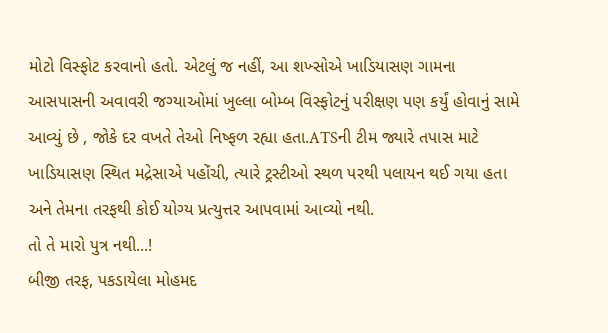મોટો વિસ્ફોટ કરવાનો હતો. એટલું જ નહીં, આ શખ્સોએ ખાડિયાસણ ગામના આસપાસની અવાવરી જગ્યાઓમાં ખુલ્લા બોમ્બ વિસ્ફોટનું પરીક્ષણ પણ કર્યું હોવાનું સામે આવ્યું છે , જોકે દર વખતે તેઓ નિષ્ફળ રહ્યા હતા.ATSની ટીમ જ્યારે તપાસ માટે ખાડિયાસણ સ્થિત મદ્રેસાએ પહોંચી, ત્યારે ટ્રસ્ટીઓ સ્થળ પરથી પલાયન થઈ ગયા હતા અને તેમના તરફથી કોઈ યોગ્ય પ્રત્યુત્તર આપવામાં આવ્યો નથી.
તો તે મારો પુત્ર નથી...!
બીજી તરફ, પકડાયેલા મોહમદ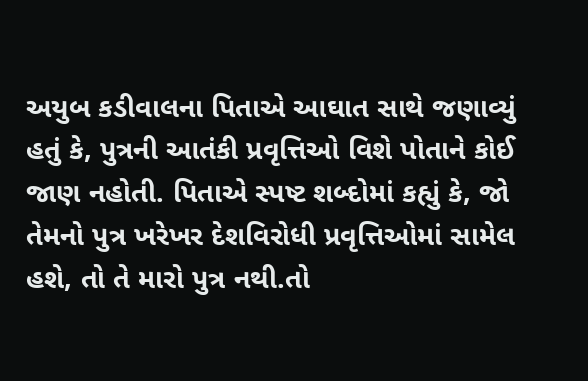અયુબ કડીવાલના પિતાએ આઘાત સાથે જણાવ્યું હતું કે, પુત્રની આતંકી પ્રવૃત્તિઓ વિશે પોતાને કોઈ જાણ નહોતી. પિતાએ સ્પષ્ટ શબ્દોમાં કહ્યું કે, જો તેમનો પુત્ર ખરેખર દેશવિરોધી પ્રવૃત્તિઓમાં સામેલ હશે, તો તે મારો પુત્ર નથી.તો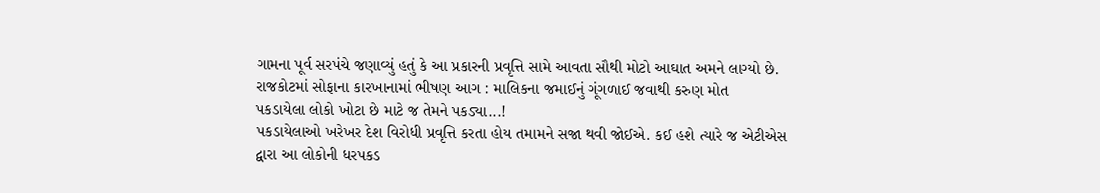ગામના પૂર્વ સરપંચે જણાવ્યું હતું કે આ પ્રકારની પ્રવૃત્તિ સામે આવતા સૌથી મોટો આઘાત અમને લાગ્યો છે.
રાજકોટમાં સોફાના કારખાનામાં ભીષણ આગ : માલિકના જમાઈનું ગૂંગળાઈ જવાથી કરુણ મોત
પકડાયેલા લોકો ખોટા છે માટે જ તેમને પકડ્યા...!
પકડાયેલાઓ ખરેખર દેશ વિરોધી પ્રવૃત્તિ કરતા હોય તમામને સજા થવી જોઈએ. કઈ હશે ત્યારે જ એટીએસ દ્વારા આ લોકોની ધરપકડ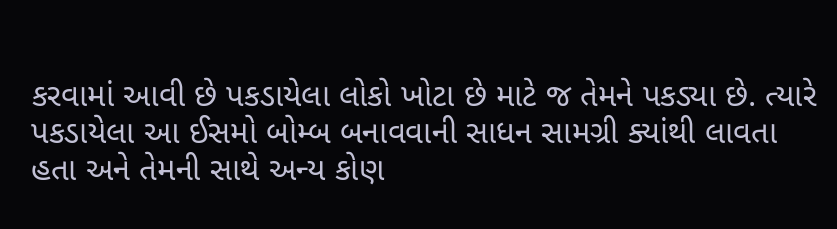કરવામાં આવી છે પકડાયેલા લોકો ખોટા છે માટે જ તેમને પકડ્યા છે. ત્યારે પકડાયેલા આ ઈસમો બોમ્બ બનાવવાની સાધન સામગ્રી ક્યાંથી લાવતા હતા અને તેમની સાથે અન્ય કોણ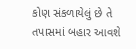કોણ સંકળાયેલું છે તે તપાસમાં બહાર આવશે